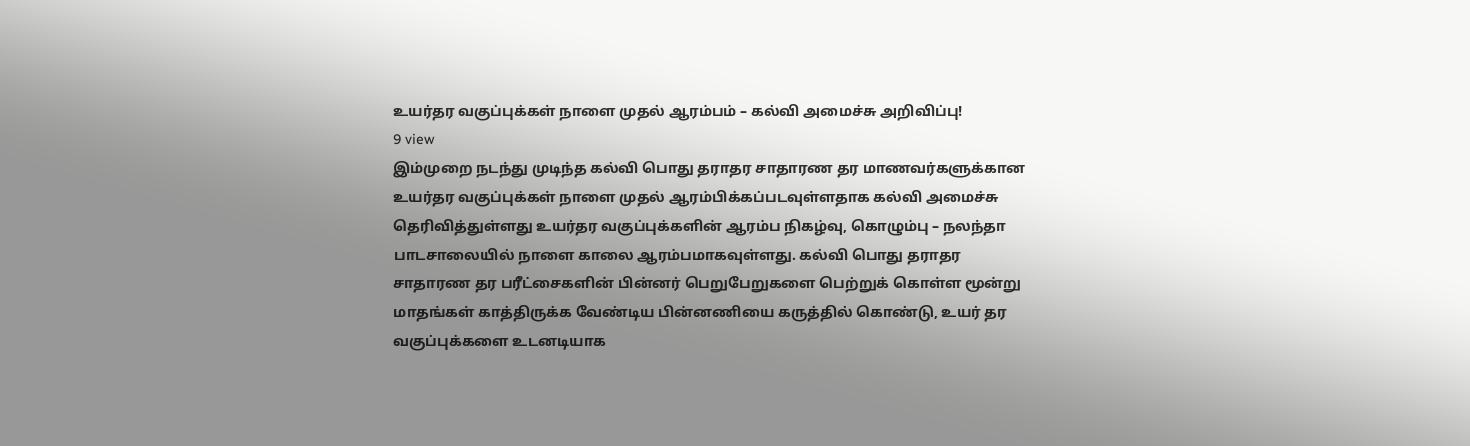உயர்தர வகுப்புக்கள் நாளை முதல் ஆரம்பம் – கல்வி அமைச்சு அறிவிப்பு!
9 view
இம்முறை நடந்து முடிந்த கல்வி பொது தராதர சாதாரண தர மாணவர்களுக்கான உயர்தர வகுப்புக்கள் நாளை முதல் ஆரம்பிக்கப்படவுள்ளதாக கல்வி அமைச்சு தெரிவித்துள்ளது உயர்தர வகுப்புக்களின் ஆரம்ப நிகழ்வு, கொழும்பு – நலந்தா பாடசாலையில் நாளை காலை ஆரம்பமாகவுள்ளது. கல்வி பொது தராதர சாதாரண தர பரீட்சைகளின் பின்னர் பெறுபேறுகளை பெற்றுக் கொள்ள மூன்று மாதங்கள் காத்திருக்க வேண்டிய பின்னணியை கருத்தில் கொண்டு, உயர் தர வகுப்புக்களை உடனடியாக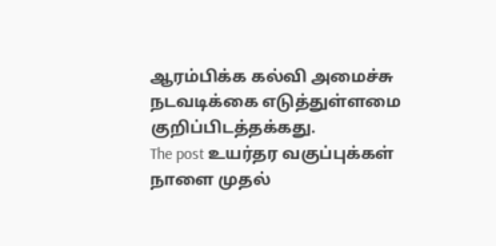ஆரம்பிக்க கல்வி அமைச்சு நடவடிக்கை எடுத்துள்ளமை குறிப்பிடத்தக்கது.
The post உயர்தர வகுப்புக்கள் நாளை முதல்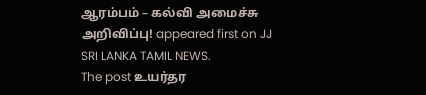ஆரம்பம் – கல்வி அமைச்சு அறிவிப்பு! appeared first on JJ SRI LANKA TAMIL NEWS.
The post உயர்தர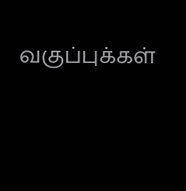வகுப்புக்கள்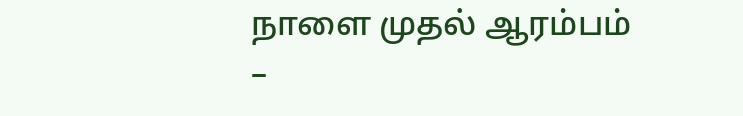நாளை முதல் ஆரம்பம் –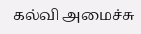கல்வி அமைச்சு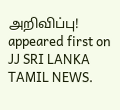அறிவிப்பு! appeared first on JJ SRI LANKA TAMIL NEWS.